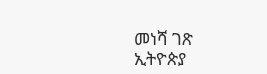መነሻ ገጽ ኢትዮጵያ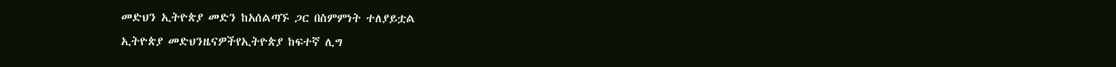መድህን ኢትዮጵያ መድን ከአሰልጣኙ ጋር በስምምነት ተለያይቷል
ኢትዮጵያ መድህንዜናዎችየኢትዮጵያ ከፍተኛ ሊግ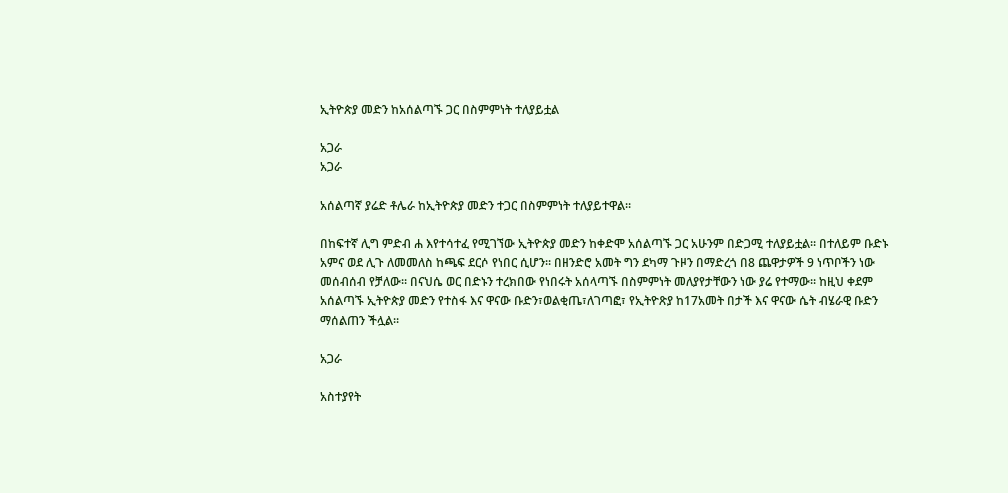ኢትዮጵያ መድን ከአሰልጣኙ ጋር በስምምነት ተለያይቷል

አጋራ
አጋራ

አሰልጣኛ ያሬድ ቶሌራ ከኢትዮጵያ መድን ተጋር በስምምነት ተለያይተዋል።

በከፍተኛ ሊግ ምድብ ሐ እየተሳተፈ የሚገኘው ኢትዮጵያ መድን ከቀድሞ አሰልጣኙ ጋር አሁንም በድጋሚ ተለያይቷል። በተለይም ቡድኑ አምና ወደ ሊጉ ለመመለስ ከጫፍ ደርሶ የነበር ሲሆን። በዘንድሮ አመት ግን ደካማ ጉዞን በማድረጎ በ8 ጨዋታዎች 9 ነጥቦችን ነው መሰብሰብ የቻለው። በናህሴ ወር በድኑን ተረክበው የነበሩት አሰላጣኙ በስምምነት መለያየታቸውን ነው ያሬ የተማው። ከዚህ ቀደም አሰልጣኙ ኢትዮጵያ መድን የተስፋ እና ዋናው ቡድን፣ወልቂጤ፣ለገጣፎ፣ የኢትዮጽያ ከ17አመት በታች እና ዋናው ሴት ብሄራዊ ቡድን ማሰልጠን ችሏል።

አጋራ

አስተያየት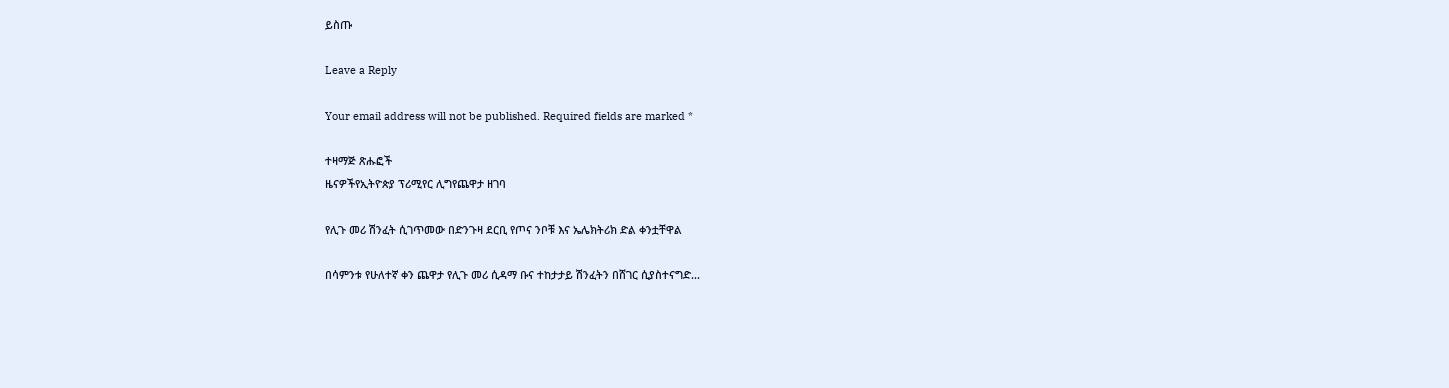ይስጡ

Leave a Reply

Your email address will not be published. Required fields are marked *

ተዛማጅ ጽሑፎች
ዜናዎችየኢትዮጵያ ፕሪሚየር ሊግየጨዋታ ዘገባ

የሊጉ መሪ ሽንፈት ሲገጥመው በድንጉዛ ደርቢ የጦና ንቦቹ እና ኤሌክትሪክ ድል ቀንቷቸዋል

በሳምንቱ የሁለተኛ ቀን ጨዋታ የሊጉ መሪ ሲዳማ ቡና ተከታታይ ሽንፈትን በሸገር ሲያስተናግድ...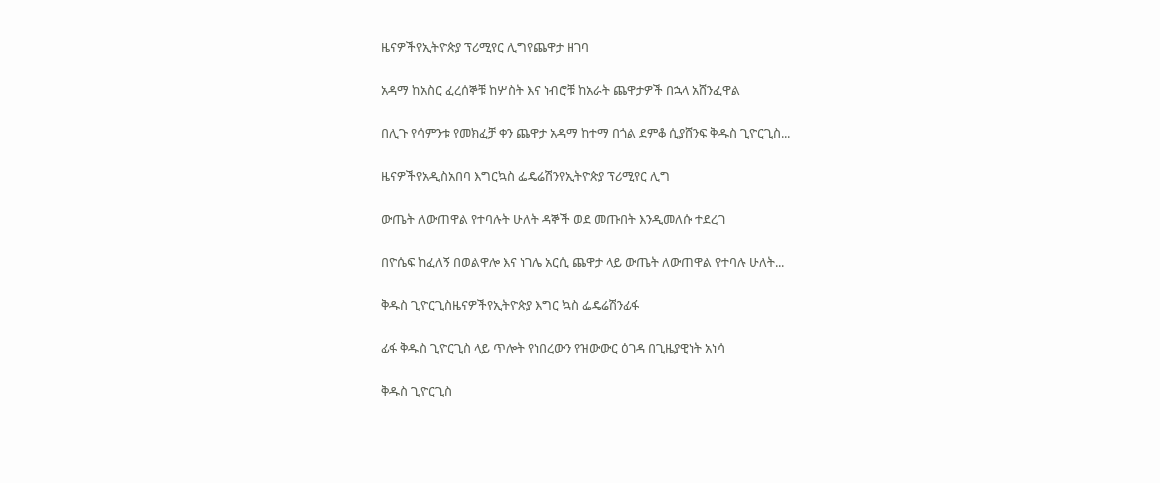ዜናዎችየኢትዮጵያ ፕሪሚየር ሊግየጨዋታ ዘገባ

አዳማ ከአስር ፈረሰኞቹ ከሦስት እና ነብሮቹ ከአራት ጨዋታዎች በኋላ አሸንፈዋል

በሊጉ የሳምንቱ የመክፈቻ ቀን ጨዋታ አዳማ ከተማ በጎል ደምቆ ሲያሸንፍ ቅዱስ ጊዮርጊስ...

ዜናዎችየአዲስአበባ እግርኳስ ፌዴሬሽንየኢትዮጵያ ፕሪሚየር ሊግ

ውጤት ለውጠዋል የተባሉት ሁለት ዳኞች ወደ መጡበት እንዲመለሱ ተደረገ

በዮሴፍ ከፈለኝ በወልዋሎ እና ነገሌ አርሲ ጨዋታ ላይ ውጤት ለውጠዋል የተባሉ ሁለት...

ቅዱስ ጊዮርጊስዜናዎችየኢትዮጵያ እግር ኳስ ፌዴሬሽንፊፋ

ፊፋ ቅዱስ ጊዮርጊስ ላይ ጥሎት የነበረውን የዝውውር ዕገዳ በጊዜያዊነት አነሳ

ቅዱስ ጊዮርጊስ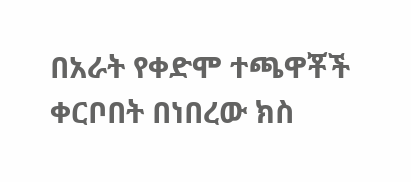በአራት የቀድሞ ተጫዋቾች ቀርቦበት በነበረው ክስ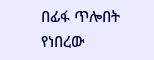በፊፋ ጥሎበት የነበረው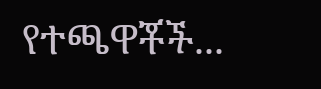የተጫዋቾች...